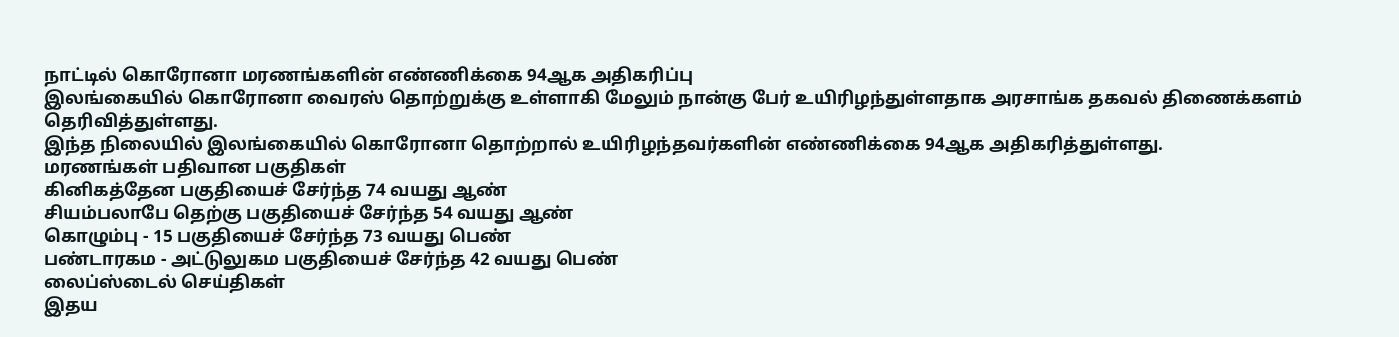நாட்டில் கொரோனா மரணங்களின் எண்ணிக்கை 94ஆக அதிகரிப்பு
இலங்கையில் கொரோனா வைரஸ் தொற்றுக்கு உள்ளாகி மேலும் நான்கு பேர் உயிரிழந்துள்ளதாக அரசாங்க தகவல் திணைக்களம் தெரிவித்துள்ளது.
இந்த நிலையில் இலங்கையில் கொரோனா தொற்றால் உயிரிழந்தவர்களின் எண்ணிக்கை 94ஆக அதிகரித்துள்ளது.
மரணங்கள் பதிவான பகுதிகள்
கினிகத்தேன பகுதியைச் சேர்ந்த 74 வயது ஆண்
சியம்பலாபே தெற்கு பகுதியைச் சேர்ந்த 54 வயது ஆண்
கொழும்பு - 15 பகுதியைச் சேர்ந்த 73 வயது பெண்
பண்டாரகம - அட்டுலுகம பகுதியைச் சேர்ந்த 42 வயது பெண்
லைப்ஸ்டைல் செய்திகள்
இதய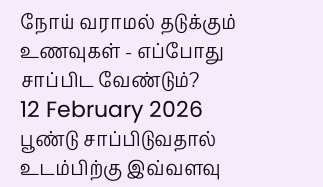நோய் வராமல் தடுக்கும் உணவுகள் - எப்போது சாப்பிட வேண்டும்?
12 February 2026
பூண்டு சாப்பிடுவதால் உடம்பிற்கு இவ்வளவு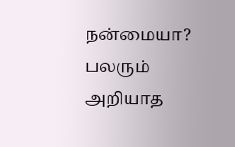நன்மையா? பலரும் அறியாத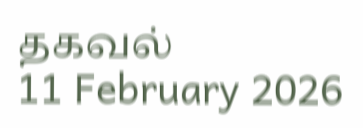தகவல்
11 February 2026